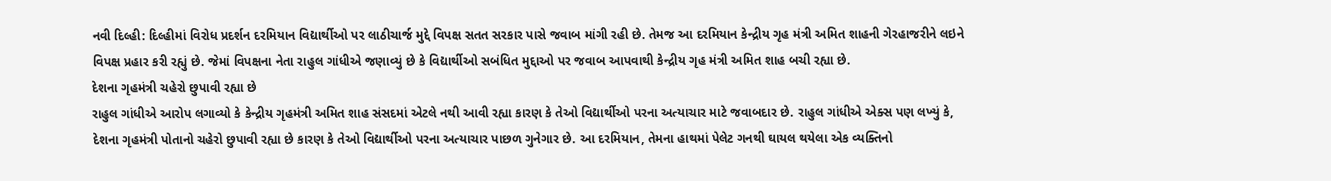નવી દિલ્હી: દિલ્હીમાં વિરોધ પ્રદર્શન દરમિયાન વિદ્યાર્થીઓ પર લાઠીચાર્જ મુદ્દે વિપક્ષ સતત સરકાર પાસે જવાબ માંગી રહી છે. તેમજ આ દરમિયાન કેન્દ્રીય ગૃહ મંત્રી અમિત શાહની ગેરહાજરીને લઇને વિપક્ષ પ્રહાર કરી રહ્યું છે. જેમાં વિપક્ષના નેતા રાહુલ ગાંધીએ જણાવ્યું છે કે વિદ્યાર્થીઓ સબંધિત મુદ્દાઓ પર જવાબ આપવાથી કેન્દ્રીય ગૃહ મંત્રી અમિત શાહ બચી રહ્યા છે.
દેશના ગૃહમંત્રી ચહેરો છુપાવી રહ્યા છે
રાહુલ ગાંધીએ આરોપ લગાવ્યો કે કેન્દ્રીય ગૃહમંત્રી અમિત શાહ સંસદમાં એટલે નથી આવી રહ્યા કારણ કે તેઓ વિદ્યાર્થીઓ પરના અત્યાચાર માટે જવાબદાર છે. રાહુલ ગાંધીએ એક્સ પણ લખ્યું કે, દેશના ગૃહમંત્રી પોતાનો ચહેરો છુપાવી રહ્યા છે કારણ કે તેઓ વિદ્યાર્થીઓ પરના અત્યાચાર પાછળ ગુનેગાર છે. આ દરમિયાન, તેમના હાથમાં પેલેટ ગનથી ઘાયલ થયેલા એક વ્યક્તિનો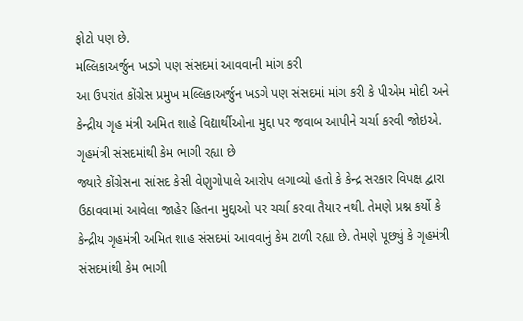ફોટો પણ છે.
મલ્લિકાઅર્જુન ખડગે પણ સંસદમાં આવવાની માંગ કરી
આ ઉપરાંત કોંગ્રેસ પ્રમુખ મલ્લિકાઅર્જુન ખડગે પણ સંસદમાં માંગ કરી કે પીએમ મોદી અને કેન્દ્રીય ગૃહ મંત્રી અમિત શાહે વિદ્યાર્થીઓના મુદ્દા પર જવાબ આપીને ચર્ચા કરવી જોઇએ.
ગૃહમંત્રી સંસદમાંથી કેમ ભાગી રહ્યા છે
જ્યારે કોંગ્રેસના સાંસદ કેસી વેણુગોપાલે આરોપ લગાવ્યો હતો કે કેન્દ્ર સરકાર વિપક્ષ દ્વારા ઉઠાવવામાં આવેલા જાહેર હિતના મુદ્દાઓ પર ચર્ચા કરવા તૈયાર નથી. તેમણે પ્રશ્ન કર્યો કે કેન્દ્રીય ગૃહમંત્રી અમિત શાહ સંસદમાં આવવાનું કેમ ટાળી રહ્યા છે. તેમણે પૂછ્યું કે ગૃહમંત્રી સંસદમાંથી કેમ ભાગી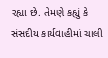રહ્યા છે. તેમણે કહ્યું કે સંસદીય કાર્યવાહીમાં ચાલી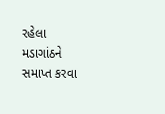રહેલા મડાગાંઠને સમાપ્ત કરવા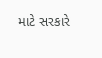માટે સરકારે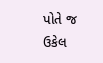પોતે જ ઉકેલ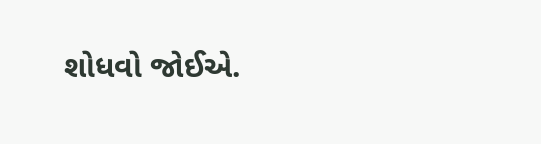શોધવો જોઈએ.